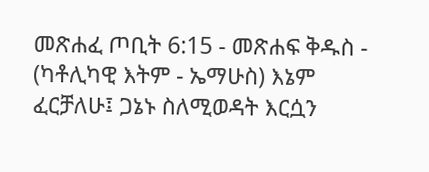መጽሐፈ ጦቢት 6:15 - መጽሐፍ ቅዱስ - (ካቶሊካዊ እትም - ኤማሁስ) እኔም ፈርቻለሁ፤ ጋኔኑ ስለሚወዳት እርሷን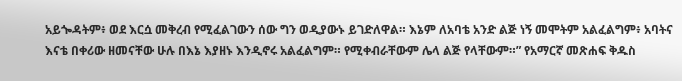አይጐዳትም፥ ወደ እርሷ መቅረብ የሚፈልገውን ሰው ግን ወዲያውኑ ይገድለዋል። እኔም ለአባቴ አንድ ልጅ ነኝ መሞትም አልፈልግም፥ አባትና እናቴ በቀሪው ዘመናቸው ሁሉ በእኔ እያዘኑ እንዲኖሩ አልፈልግም። የሚቀብራቸውም ሌላ ልጅ የላቸውም።” የአማርኛ መጽሐፍ ቅዱስ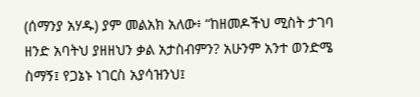(ሰማንያ አሃዱ) ያም መልአክ አለው፥ “ከዘመዶችህ ሚስት ታገባ ዘንድ አባትህ ያዘዘህን ቃል አታስብምን? አሁንም አንተ ወንድሜ ስማኝ፤ የጋኔኑ ነገርስ አያሳዝንህ፤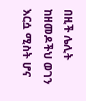በዚች ሌሊት ከዘመዶችህ ወገን እርሷ ሚስት ሆና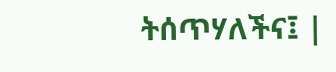ትሰጥሃለችና፤ |